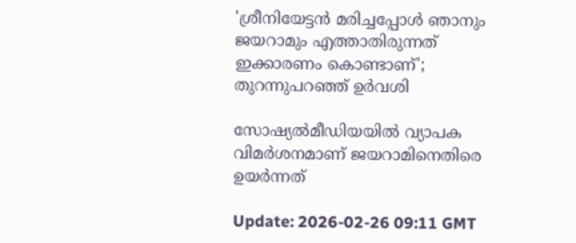'ശ്രീനിയേട്ടൻ മരിച്ചപ്പോൾ ഞാനും ജയറാമും എത്താതിരുന്നത് ഇക്കാരണം കൊണ്ടാണ്'; തുറന്നുപറഞ്ഞ് ഉര്‍വശി

സോഷ്യൽമീഡിയയിൽ വ്യാപക വിമര്‍ശനമാണ് ജയറാമിനെതിരെ ഉയര്‍ന്നത്

Update: 2026-02-26 09:11 GMT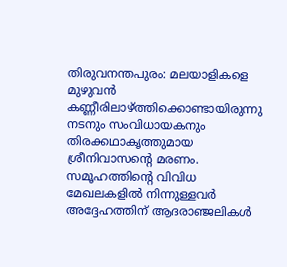തിരുവനന്തപുരം: മലയാളികളെ മുഴുവൻ കണ്ണീരിലാഴ്ത്തിക്കൊണ്ടായിരുന്നു നടനും സംവിധായകനും തിരക്കഥാകൃത്തുമായ ശ്രീനിവാസന്‍റെ മരണം. സമൂഹത്തിന്‍റെ വിവിധ മേഖലകളിൽ നിന്നുള്ളവര്‍ അദ്ദേഹത്തിന് ആദരാഞ്ജലികൾ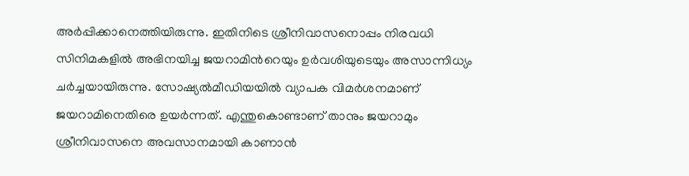അര്‍പ്പിക്കാനെത്തിയിരുന്നു. ഇതിനിടെ ശ്രീനിവാസനൊപ്പം നിരവധി സിനിമകളിൽ അഭിനയിച്ച ജയറാമിന്‍റെയും ഉര്‍വശിയുടെയും അസാന്നിധ്യം ചര്‍ച്ചയായിരുന്നു. സോഷ്യൽമീഡിയയിൽ വ്യാപക വിമര്‍ശനമാണ് ജയറാമിനെതിരെ ഉയര്‍ന്നത്. എന്തുകൊണ്ടാണ് താനും ജയറാമും ശ്രീനിവാസനെ അവസാനമായി കാണാൻ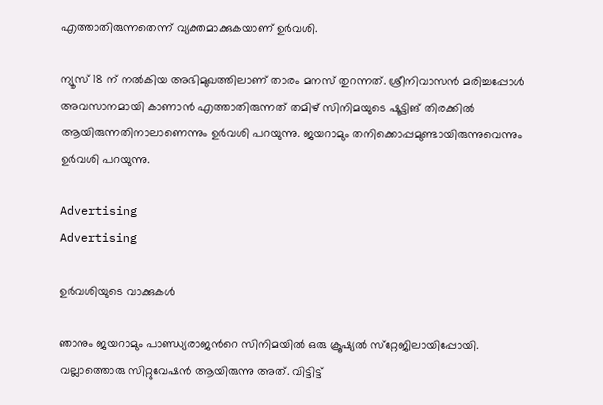എത്താതിരുന്നതെന്ന് വ്യക്തമാക്കുകയാണ് ഉര്‍വശി.

ന്യൂസ് 18 ന് നല്‍കിയ അഭിമുഖത്തിലാണ് താരം മനസ് തുറന്നത്. ശ്രീനിവാസന്‍ മരിച്ചപ്പോള്‍ അവസാനമായി കാണാന്‍ എത്താതിരുന്നത് തമിഴ് സിനിമയുടെ ഷൂട്ടിങ് തിരക്കില്‍ ആയിരുന്നതിനാലാണെന്നും ഉര്‍വശി പറയുന്നു. ജയറാമും തനിക്കൊപ്പമുണ്ടായിരുന്നുവെന്നും ഉര്‍വശി പറയുന്നു.

Advertising
Advertising

ഉർവശിയുടെ വാക്കുകൾ

ഞാനും ജയറാമും പാണ്ഡ്യരാജന്‍റെ സിനിമയില്‍ ഒരു ക്രൂഷ്യല്‍ സ്‌റ്റേജിലായിപ്പോയി. വല്ലാത്തൊരു സിറ്റുവേഷൻ ആയിരുന്നു അത്. വിട്ടിട്ട്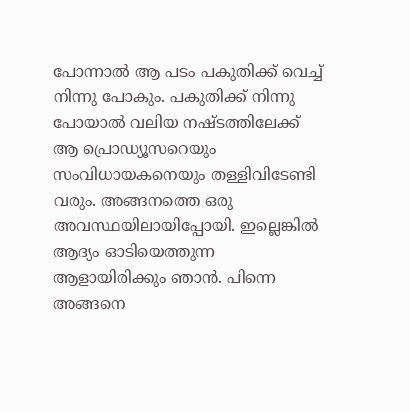പോന്നാൽ ആ പടം പകുതിക്ക് വെച്ച് നിന്നു പോകും. പകുതിക്ക് നിന്നു പോയാൽ വലിയ നഷ്ടത്തിലേക്ക് ആ പ്രൊഡ്യൂസറെയും സംവിധായകനെയും തള്ളിവിടേണ്ടി വരും. അങ്ങനത്തെ ഒരു അവസ്ഥയിലായിപ്പോയി. ഇല്ലെങ്കിൽ ആദ്യം ഓടിയെത്തുന്ന ആളായിരിക്കും ഞാൻ. പിന്നെ അങ്ങനെ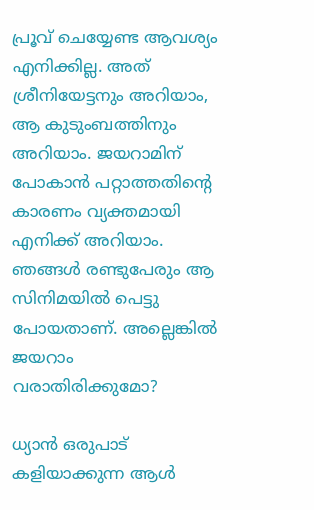പ്രൂവ് ചെയ്യേണ്ട ആവശ്യം എനിക്കില്ല. അത് ശ്രീനിയേട്ടനും അറിയാം, ആ കുടുംബത്തിനും അറിയാം. ജയറാമിന് പോകാൻ പറ്റാത്തതിന്‍റെ കാരണം വ്യക്തമായി എനിക്ക് അറിയാം. ഞങ്ങൾ രണ്ടുപേരും ആ സിനിമയിൽ പെട്ടു പോയതാണ്. അല്ലെങ്കിൽ ജയറാം വരാതിരിക്കുമോ?

ധ്യാൻ ഒരുപാട് കളിയാക്കുന്ന ആൾ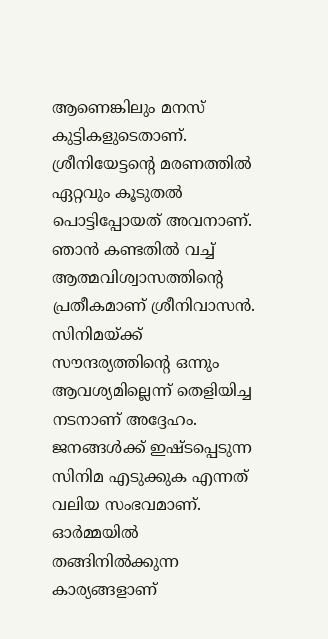ആണെങ്കിലും മനസ് കുട്ടികളുടെതാണ്. ശ്രീനിയേട്ടന്‍റെ മരണത്തിൽ ഏറ്റവും കൂടുതൽ പൊട്ടിപ്പോയത് അവനാണ്. ഞാൻ കണ്ടതിൽ വച്ച് ആത്മവിശ്വാസത്തിന്‍റെ പ്രതീകമാണ് ശ്രീനിവാസൻ. സിനിമയ്ക്ക് സൗന്ദര്യത്തിന്‍റെ ഒന്നും ആവശ്യമില്ലെന്ന് തെളിയിച്ച നടനാണ് അദ്ദേഹം. ജനങ്ങൾക്ക് ഇഷ്‌ടപ്പെടുന്ന സിനിമ എടുക്കുക എന്നത് വലിയ സംഭവമാണ്. ഓർമ്മയിൽ തങ്ങിനിൽക്കുന്ന കാര്യങ്ങളാണ്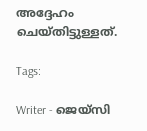അദ്ദേഹം ചെയ്തിട്ടുള്ളത്.

Tags:

Writer - ജെയ്സി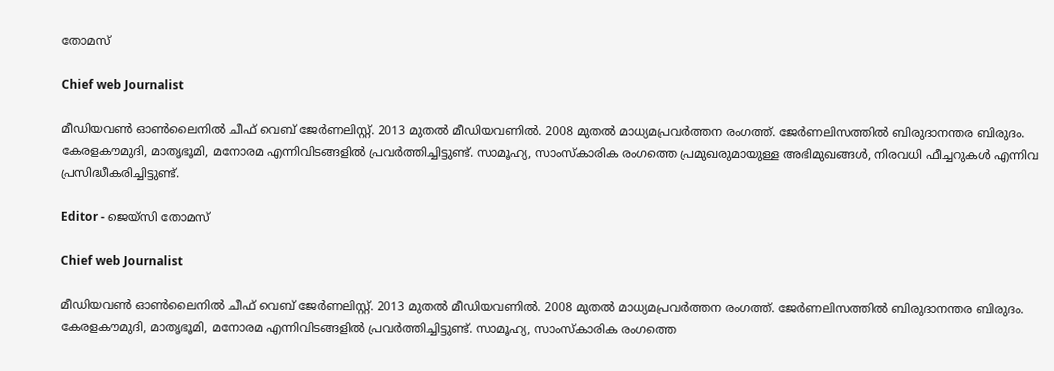തോമസ്

Chief web Journalist

മീഡിയവൺ ഓൺലൈനിൽ ചീഫ് വെബ് ജേർണലിസ്റ്റ്. 2013 മുതൽ മീഡിയവണിൽ. 2008 മുതൽ മാധ്യമപ്രവർത്തന രംഗത്ത്. ജേർണലിസത്തിൽ ബിരുദാനന്തര ബിരുദം. കേരളകൗമുദി, മാതൃഭൂമി, മനോരമ എന്നിവിടങ്ങളിൽ പ്രവർത്തിച്ചിട്ടുണ്ട്. സാമൂഹ്യ, സാംസ്‌കാരിക രംഗത്തെ പ്രമുഖരുമായുള്ള അഭിമുഖങ്ങൾ, നിരവധി ഫീച്ചറുകൾ എന്നിവ പ്രസിദ്ധീകരിച്ചിട്ടുണ്ട്.

Editor - ജെയ്സി തോമസ്

Chief web Journalist

മീഡിയവൺ ഓൺലൈനിൽ ചീഫ് വെബ് ജേർണലിസ്റ്റ്. 2013 മുതൽ മീഡിയവണിൽ. 2008 മുതൽ മാധ്യമപ്രവർത്തന രംഗത്ത്. ജേർണലിസത്തിൽ ബിരുദാനന്തര ബിരുദം. കേരളകൗമുദി, മാതൃഭൂമി, മനോരമ എന്നിവിടങ്ങളിൽ പ്രവർത്തിച്ചിട്ടുണ്ട്. സാമൂഹ്യ, സാംസ്‌കാരിക രംഗത്തെ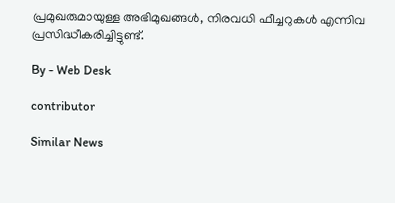പ്രമുഖരുമായുള്ള അഭിമുഖങ്ങൾ, നിരവധി ഫീച്ചറുകൾ എന്നിവ പ്രസിദ്ധീകരിച്ചിട്ടുണ്ട്.

By - Web Desk

contributor

Similar News